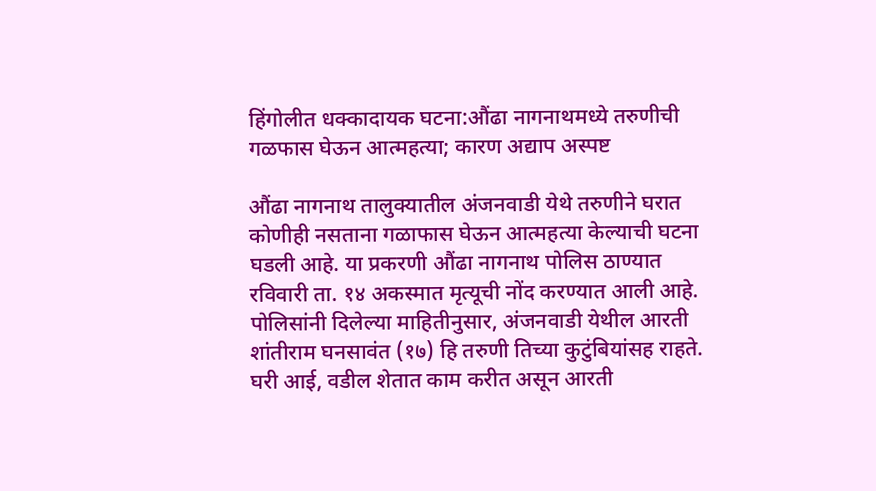हिंगोलीत धक्कादायक घटना:औंढा नागनाथमध्ये तरुणीची गळफास घेऊन आत्महत्या; कारण अद्याप अस्पष्ट

औंढा नागनाथ तालुक्यातील अंजनवाडी येथे तरुणीने घरात कोणीही नसताना गळाफास घेऊन आत्महत्या केल्याची घटना घडली आहे. या प्रकरणी औंढा नागनाथ पोलिस ठाण्यात रविवारी ता. १४ अकस्मात मृत्यूची नोंद करण्यात आली आहे. पोलिसांनी दिलेल्या माहितीनुसार, अंजनवाडी येथील आरती शांतीराम घनसावंत (१७) हि तरुणी तिच्या कुटुंबियांसह राहते. घरी आई, वडील शेतात काम करीत असून आरती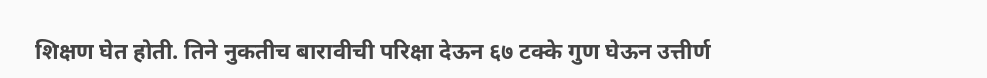शिक्षण घेत होती. तिने नुकतीच बारावीची परिक्षा देऊन ६७ टक्के गुण घेऊन उत्तीर्ण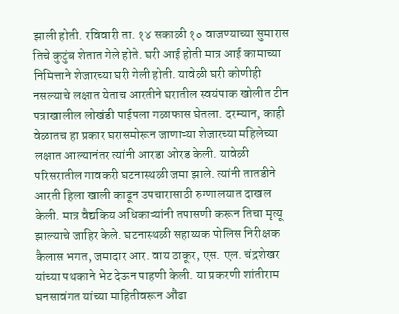झाली होती. रविवारी ता. १४ सकाळी १० वाजण्याच्या सुमारास तिचे कुटुंब शेतात गेले होते. घरी आई होती मात्र आई कामाच्या निमित्ताने शेजारच्या घरी गेली होती. यावेळी घरी कोणीही नसल्याचे लक्षात येताच आरतीने घरातील स्वयंपाक खोलीत टीन पत्राखालील लोखंडी पाईपला गळाफास घेतला. दरम्यान, काही वेळातच हा प्रकार घरासमोरून जाणाऱ्या शेजारच्या महिलेच्या लक्षात आल्यानंतर त्यांनी आरडा ओरड केली. यावेळी परिसरातील गावकरी घटनास्थळी जमा झाले. त्यांनी तातडीने आरती हिला खाली काढून उपचारासाठी रुग्णालयात दाखल केली. मात्र वैद्यकिय अधिकाऱ्यांनी तपासणी करून तिचा मृत्यू झाल्याचे जाहिर केले. घटनास्थळी सहाय्यक पोलिस निरीक्षक कैलास भगत, जमादार आर. वाय ठाकूर, एस. एल. चंद्रशेखर यांच्या पथकाने भेट देऊन पाहणी केली. या प्रकरणी शांतीराम घनसावंगत यांच्या माहितीवरून औंढा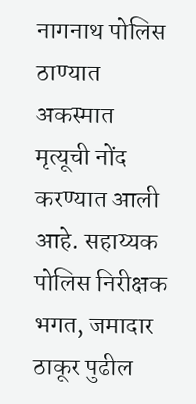नागनाथ पोलिस ठाण्यात अकस्मात मृत्यूची नोंद करण्यात आली आहे. सहाय्यक पोलिस निरीक्षक भगत, जमादार ठाकूर पुढील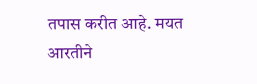तपास करीत आहे. मयत आरतीने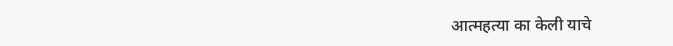आत्महत्या का केली याचे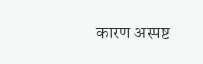कारण अस्पष्ट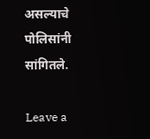असल्याचे पोलिसांनी सांगितले.

Leave a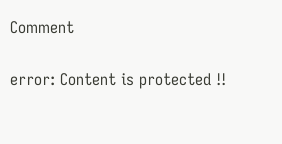Comment

error: Content is protected !!